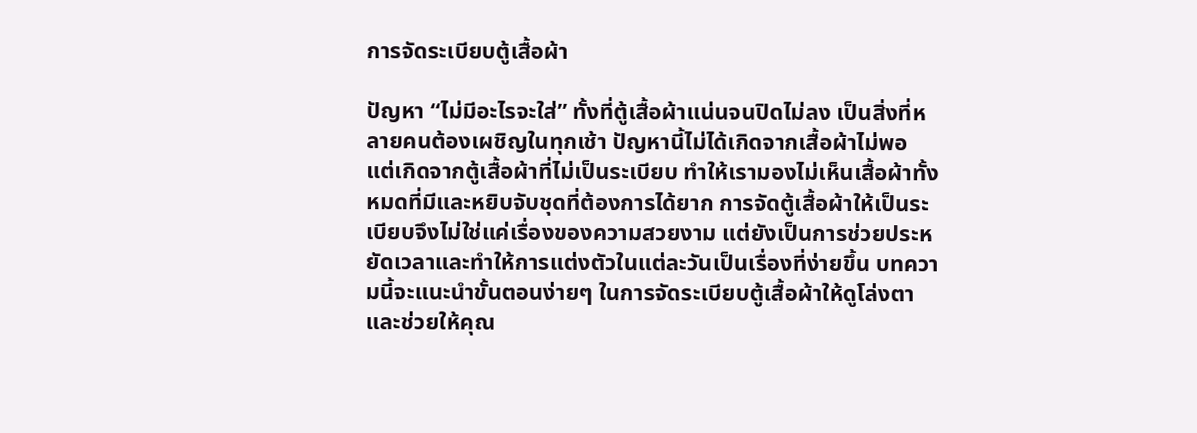การจัดระเบียบตู้เสื้อผ้า

ปัญหา “ไม่มีอะไรจะใส่” ทั้งที่ตู้เสื้อผ้าแน่นจนปิดไม่ลง เป็นสิ่งที่หลายคนต้องเผชิญในทุกเช้า ปัญหานี้ไม่ได้เกิดจากเสื้อผ้าไม่พอ แต่เกิดจากตู้เสื้อผ้าที่ไม่เป็นระเบียบ ทำให้เรามองไม่เห็นเสื้อผ้าทั้งหมดที่มีและหยิบจับชุดที่ต้องการได้ยาก การจัดตู้เสื้อผ้าให้เป็นระเบียบจึงไม่ใช่แค่เรื่องของความสวยงาม แต่ยังเป็นการช่วยประหยัดเวลาและทำให้การแต่งตัวในแต่ละวันเป็นเรื่องที่ง่ายขึ้น บทความนี้จะแนะนำขั้นตอนง่ายๆ ในการจัดระเบียบตู้เสื้อผ้าให้ดูโล่งตา และช่วยให้คุณ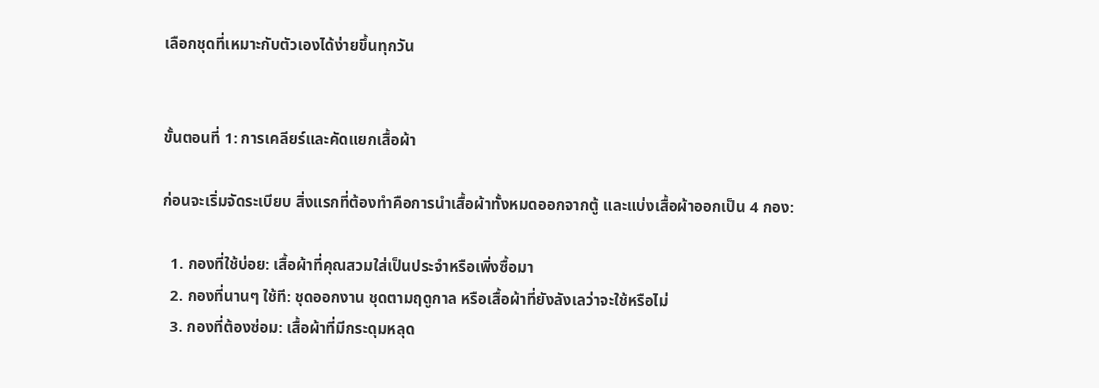เลือกชุดที่เหมาะกับตัวเองได้ง่ายขึ้นทุกวัน


ขั้นตอนที่ 1: การเคลียร์และคัดแยกเสื้อผ้า

ก่อนจะเริ่มจัดระเบียบ สิ่งแรกที่ต้องทำคือการนำเสื้อผ้าทั้งหมดออกจากตู้ และแบ่งเสื้อผ้าออกเป็น 4 กอง:

  1. กองที่ใช้บ่อย: เสื้อผ้าที่คุณสวมใส่เป็นประจำหรือเพิ่งซื้อมา
  2. กองที่นานๆ ใช้ที: ชุดออกงาน ชุดตามฤดูกาล หรือเสื้อผ้าที่ยังลังเลว่าจะใช้หรือไม่
  3. กองที่ต้องซ่อม: เสื้อผ้าที่มีกระดุมหลุด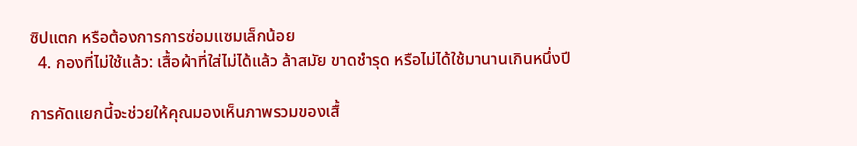ซิปแตก หรือต้องการการซ่อมแซมเล็กน้อย
  4. กองที่ไม่ใช้แล้ว: เสื้อผ้าที่ใส่ไม่ได้แล้ว ล้าสมัย ขาดชำรุด หรือไม่ได้ใช้มานานเกินหนึ่งปี

การคัดแยกนี้จะช่วยให้คุณมองเห็นภาพรวมของเสื้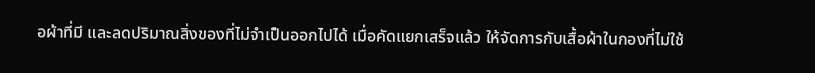อผ้าที่มี และลดปริมาณสิ่งของที่ไม่จำเป็นออกไปได้ เมื่อคัดแยกเสร็จแล้ว ให้จัดการกับเสื้อผ้าในกองที่ไม่ใช้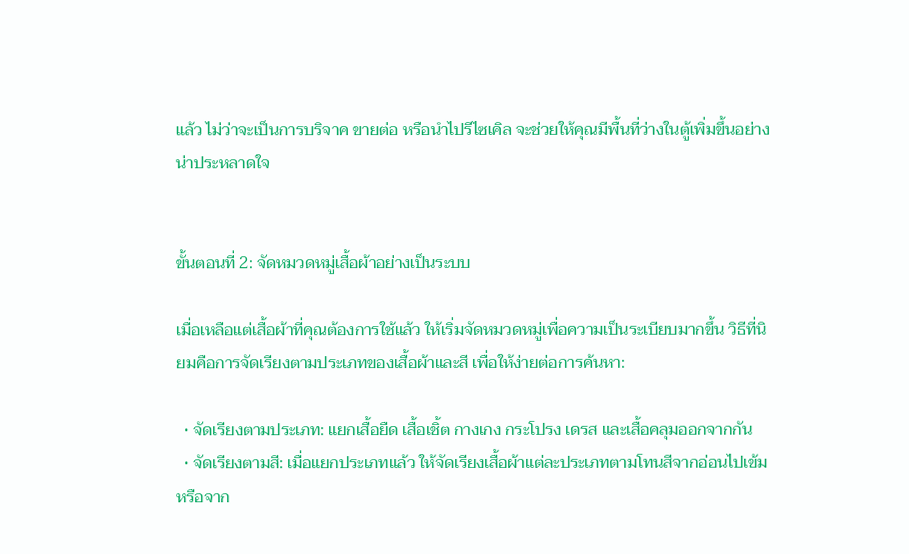แล้ว ไม่ว่าจะเป็นการบริจาค ขายต่อ หรือนำไปรีไซเคิล จะช่วยให้คุณมีพื้นที่ว่างในตู้เพิ่มขึ้นอย่างน่าประหลาดใจ


ขั้นตอนที่ 2: จัดหมวดหมู่เสื้อผ้าอย่างเป็นระบบ

เมื่อเหลือแต่เสื้อผ้าที่คุณต้องการใช้แล้ว ให้เริ่มจัดหมวดหมู่เพื่อความเป็นระเบียบมากขึ้น วิธีที่นิยมคือการจัดเรียงตามประเภทของเสื้อผ้าและสี เพื่อให้ง่ายต่อการค้นหา:

  • จัดเรียงตามประเภท: แยกเสื้อยืด เสื้อเชิ้ต กางเกง กระโปรง เดรส และเสื้อคลุมออกจากกัน
  • จัดเรียงตามสี: เมื่อแยกประเภทแล้ว ให้จัดเรียงเสื้อผ้าแต่ละประเภทตามโทนสีจากอ่อนไปเข้ม หรือจาก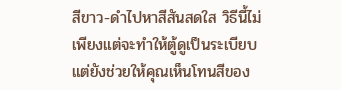สีขาว-ดำไปหาสีสันสดใส วิธีนี้ไม่เพียงแต่จะทำให้ตู้ดูเป็นระเบียบ แต่ยังช่วยให้คุณเห็นโทนสีของ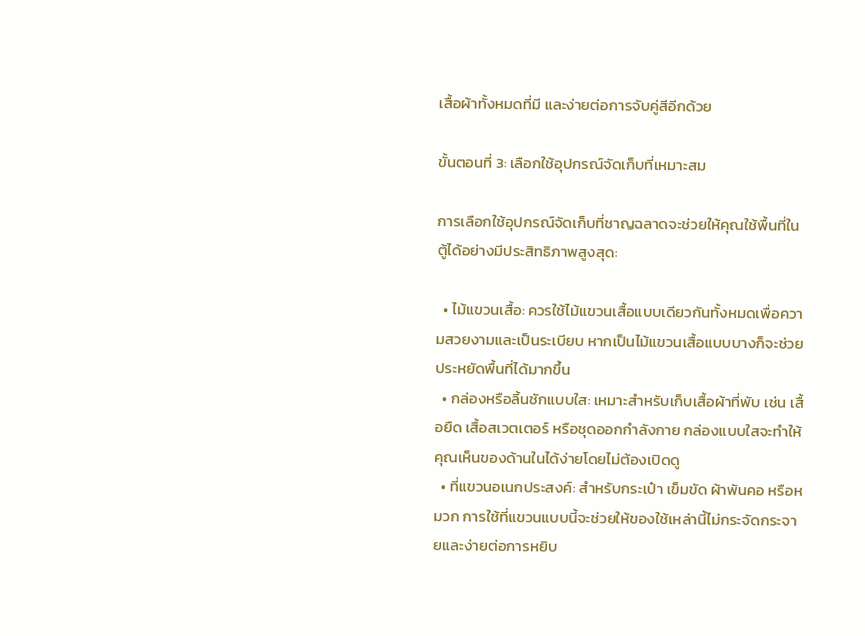เสื้อผ้าทั้งหมดที่มี และง่ายต่อการจับคู่สีอีกด้วย

ขั้นตอนที่ 3: เลือกใช้อุปกรณ์จัดเก็บที่เหมาะสม

การเลือกใช้อุปกรณ์จัดเก็บที่ชาญฉลาดจะช่วยให้คุณใช้พื้นที่ในตู้ได้อย่างมีประสิทธิภาพสูงสุด:

  • ไม้แขวนเสื้อ: ควรใช้ไม้แขวนเสื้อแบบเดียวกันทั้งหมดเพื่อความสวยงามและเป็นระเบียบ หากเป็นไม้แขวนเสื้อแบบบางก็จะช่วยประหยัดพื้นที่ได้มากขึ้น
  • กล่องหรือลิ้นชักแบบใส: เหมาะสำหรับเก็บเสื้อผ้าที่พับ เช่น เสื้อยืด เสื้อสเวตเตอร์ หรือชุดออกกำลังกาย กล่องแบบใสจะทำให้คุณเห็นของด้านในได้ง่ายโดยไม่ต้องเปิดดู
  • ที่แขวนอเนกประสงค์: สำหรับกระเป๋า เข็มขัด ผ้าพันคอ หรือหมวก การใช้ที่แขวนแบบนี้จะช่วยให้ของใช้เหล่านี้ไม่กระจัดกระจายและง่ายต่อการหยิบ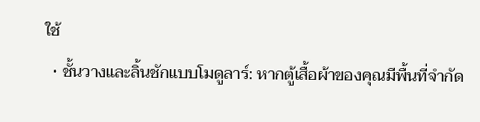ใช้
  • ชั้นวางและลิ้นชักแบบโมดูลาร์: หากตู้เสื้อผ้าของคุณมีพื้นที่จำกัด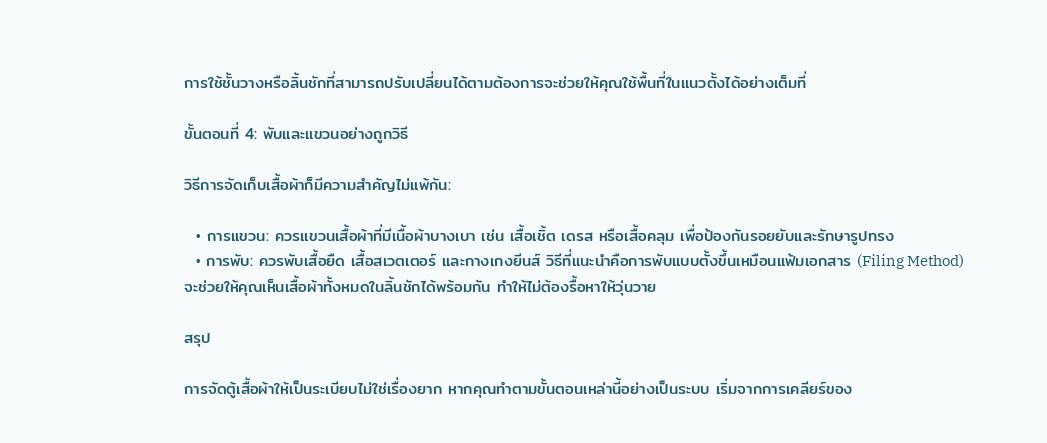การใช้ชั้นวางหรือลิ้นชักที่สามารถปรับเปลี่ยนได้ตามต้องการจะช่วยให้คุณใช้พื้นที่ในแนวตั้งได้อย่างเต็มที่

ขั้นตอนที่ 4: พับและแขวนอย่างถูกวิธี

วิธีการจัดเก็บเสื้อผ้าก็มีความสำคัญไม่แพ้กัน:

  • การแขวน: ควรแขวนเสื้อผ้าที่มีเนื้อผ้าบางเบา เช่น เสื้อเชิ้ต เดรส หรือเสื้อคลุม เพื่อป้องกันรอยยับและรักษารูปทรง
  • การพับ: ควรพับเสื้อยืด เสื้อสเวตเตอร์ และกางเกงยีนส์ วิธีที่แนะนำคือการพับแบบตั้งขึ้นเหมือนแฟ้มเอกสาร (Filing Method) จะช่วยให้คุณเห็นเสื้อผ้าทั้งหมดในลิ้นชักได้พร้อมกัน ทำให้ไม่ต้องรื้อหาให้วุ่นวาย

สรุป

การจัดตู้เสื้อผ้าให้เป็นระเบียบไม่ใช่เรื่องยาก หากคุณทำตามขั้นตอนเหล่านี้อย่างเป็นระบบ เริ่มจากการเคลียร์ของ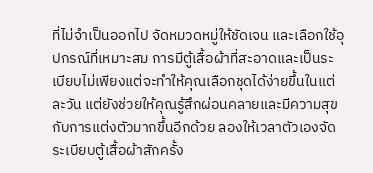ที่ไม่จำเป็นออกไป จัดหมวดหมู่ให้ชัดเจน และเลือกใช้อุปกรณ์ที่เหมาะสม การมีตู้เสื้อผ้าที่สะอาดและเป็นระเบียบไม่เพียงแต่จะทำให้คุณเลือกชุดได้ง่ายขึ้นในแต่ละวัน แต่ยังช่วยให้คุณรู้สึกผ่อนคลายและมีความสุขกับการแต่งตัวมากขึ้นอีกด้วย ลองให้เวลาตัวเองจัดระเบียบตู้เสื้อผ้าสักครั้ง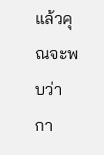แล้วคุณจะพบว่ากา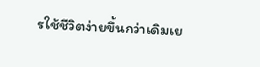รใช้ชีวิตง่ายขึ้นกว่าเดิมเย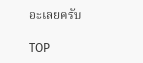อะเลยครับ

TOP